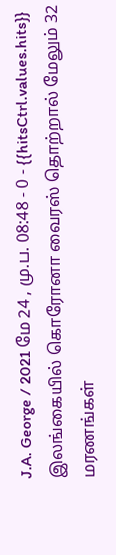J.A. George / 2021 மே 24 , மு.ப. 08:48 - 0 - {{hitsCtrl.values.hits}}
இலங்கையில் கொரோனா வைரஸ் தொற்றால் மேலும் 32 மரணங்கள்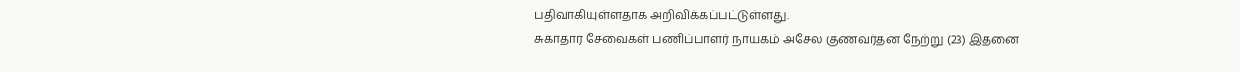பதிவாகியுள்ளதாக அறிவிக்கப்பட்டுள்ளது.
சுகாதார சேவைகள் பணிப்பாளர் நாயகம் அசேல குணவர்தன நேற்று (23) இதனை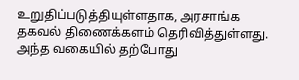உறுதிப்படுத்தியுள்ளதாக, அரசாங்க தகவல் திணைக்களம் தெரிவித்துள்ளது.
அந்த வகையில் தற்போது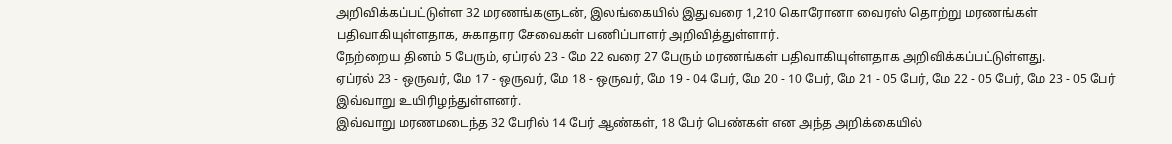அறிவிக்கப்பட்டுள்ள 32 மரணங்களுடன், இலங்கையில் இதுவரை 1,210 கொரோனா வைரஸ் தொற்று மரணங்கள் பதிவாகியுள்ளதாக, சுகாதார சேவைகள் பணிப்பாளர் அறிவித்துள்ளார்.
நேற்றைய தினம் 5 பேரும், ஏப்ரல் 23 - மே 22 வரை 27 பேரும் மரணங்கள் பதிவாகியுள்ளதாக அறிவிக்கப்பட்டுள்ளது.
ஏப்ரல் 23 - ஒருவர், மே 17 - ஒருவர், மே 18 - ஒருவர், மே 19 - 04 பேர், மே 20 - 10 பேர், மே 21 - 05 பேர், மே 22 - 05 பேர், மே 23 - 05 பேர் இவ்வாறு உயிரிழந்துள்ளனர்.
இவ்வாறு மரணமடைந்த 32 பேரில் 14 பேர் ஆண்கள், 18 பேர் பெண்கள் என அந்த அறிக்கையில்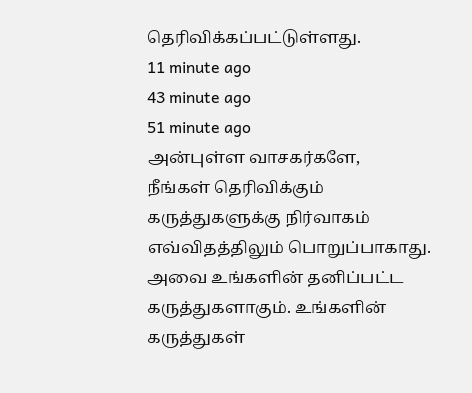தெரிவிக்கப்பட்டுள்ளது.
11 minute ago
43 minute ago
51 minute ago
அன்புள்ள வாசகர்களே,
நீங்கள் தெரிவிக்கும் கருத்துகளுக்கு நிர்வாகம் எவ்விதத்திலும் பொறுப்பாகாது. அவை உங்களின் தனிப்பட்ட கருத்துகளாகும். உங்களின் கருத்துகள்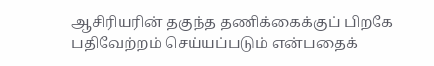ஆசிரியரின் தகுந்த தணிக்கைக்குப் பிறகே பதிவேற்றம் செய்யப்படும் என்பதைக்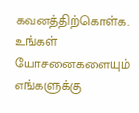கவனத்திற்கொள்க. உங்கள் யோசனைகளையும் எங்களுக்கு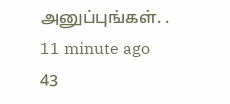அனுப்புங்கள். .
11 minute ago
43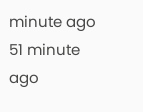minute ago
51 minute ago